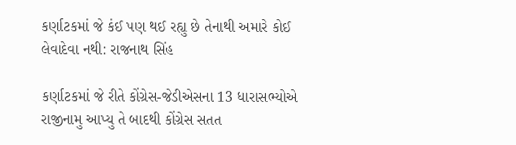કર્ણાટકમાં જે કંઈ પણ થઈ રહ્યુ છે તેનાથી અમારે કોઈ લેવાદેવા નથી: રાજનાથ સિંહ

કર્ણાટકમાં જે રીતે કોંગ્રેસ-જેડીએસના 13 ધારાસભ્યોએ રાજીનામુ આપ્યુ તે બાદથી કોંગ્રેસ સતત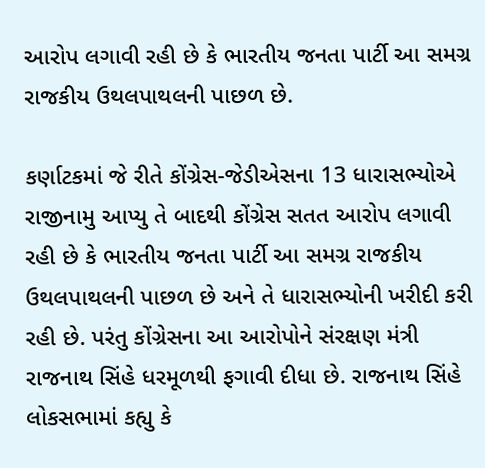આરોપ લગાવી રહી છે કે ભારતીય જનતા પાર્ટી આ સમગ્ર રાજકીય ઉથલપાથલની પાછળ છે.

કર્ણાટકમાં જે રીતે કોંગ્રેસ-જેડીએસના 13 ધારાસભ્યોએ રાજીનામુ આપ્યુ તે બાદથી કોંગ્રેસ સતત આરોપ લગાવી રહી છે કે ભારતીય જનતા પાર્ટી આ સમગ્ર રાજકીય ઉથલપાથલની પાછળ છે અને તે ધારાસભ્યોની ખરીદી કરી રહી છે. પરંતુ કોંગ્રેસના આ આરોપોને સંરક્ષણ મંત્રી રાજનાથ સિંહે ધરમૂળથી ફગાવી દીધા છે. રાજનાથ સિંહે લોકસભામાં કહ્યુ કે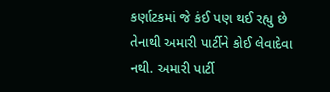કર્ણાટકમાં જે કંઈ પણ થઈ રહ્યુ છે તેનાથી અમારી પાર્ટીને કોઈ લેવાદેવા નથી. અમારી પાર્ટી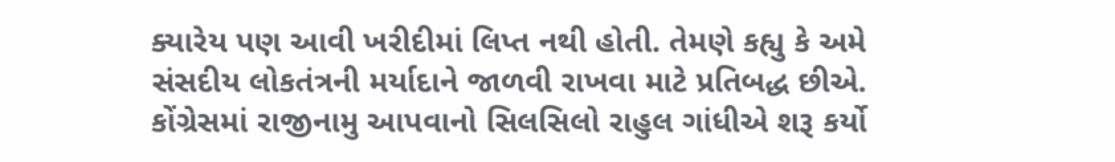ક્યારેય પણ આવી ખરીદીમાં લિપ્ત નથી હોતી. તેમણે કહ્યુ કે અમે સંસદીય લોકતંત્રની મર્યાદાને જાળવી રાખવા માટે પ્રતિબદ્ધ છીએ. કોંગ્રેસમાં રાજીનામુ આપવાનો સિલસિલો રાહુલ ગાંધીએ શરૂ કર્યો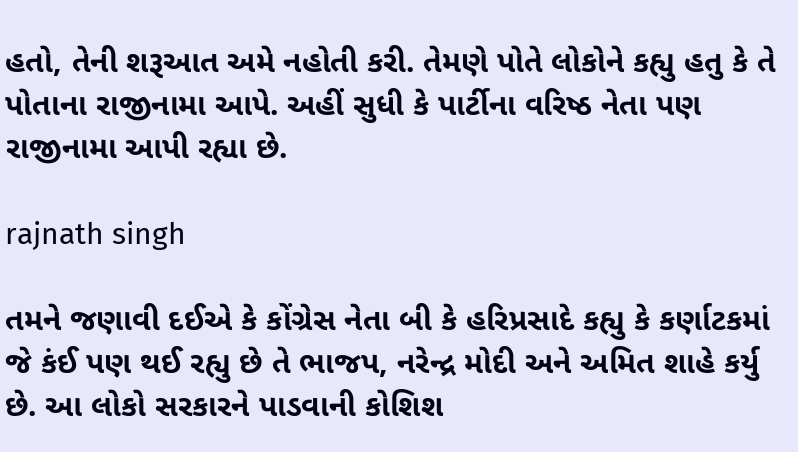હતો, તેની શરૂઆત અમે નહોતી કરી. તેમણે પોતે લોકોને કહ્યુ હતુ કે તે પોતાના રાજીનામા આપે. અહીં સુધી કે પાર્ટીના વરિષ્ઠ નેતા પણ રાજીનામા આપી રહ્યા છે.

rajnath singh

તમને જણાવી દઈએ કે કોંગ્રેસ નેતા બી કે હરિપ્રસાદે કહ્યુ કે કર્ણાટકમાં જે કંઈ પણ થઈ રહ્યુ છે તે ભાજપ, નરેન્દ્ર મોદી અને અમિત શાહે કર્યુ છે. આ લોકો સરકારને પાડવાની કોશિશ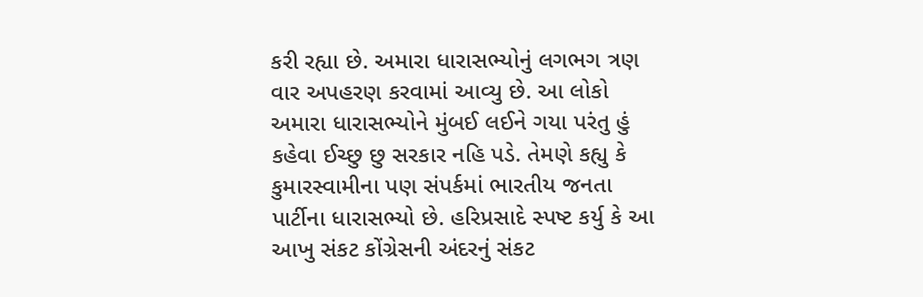કરી રહ્યા છે. અમારા ધારાસભ્યોનું લગભગ ત્રણ વાર અપહરણ કરવામાં આવ્યુ છે. આ લોકો અમારા ધારાસભ્યોને મુંબઈ લઈને ગયા પરંતુ હું કહેવા ઈચ્છુ છુ સરકાર નહિ પડે. તેમણે કહ્યુ કે કુમારસ્વામીના પણ સંપર્કમાં ભારતીય જનતા પાર્ટીના ધારાસભ્યો છે. હરિપ્રસાદે સ્પષ્ટ કર્યુ કે આ આખુ સંકટ કોંગ્રેસની અંદરનું સંકટ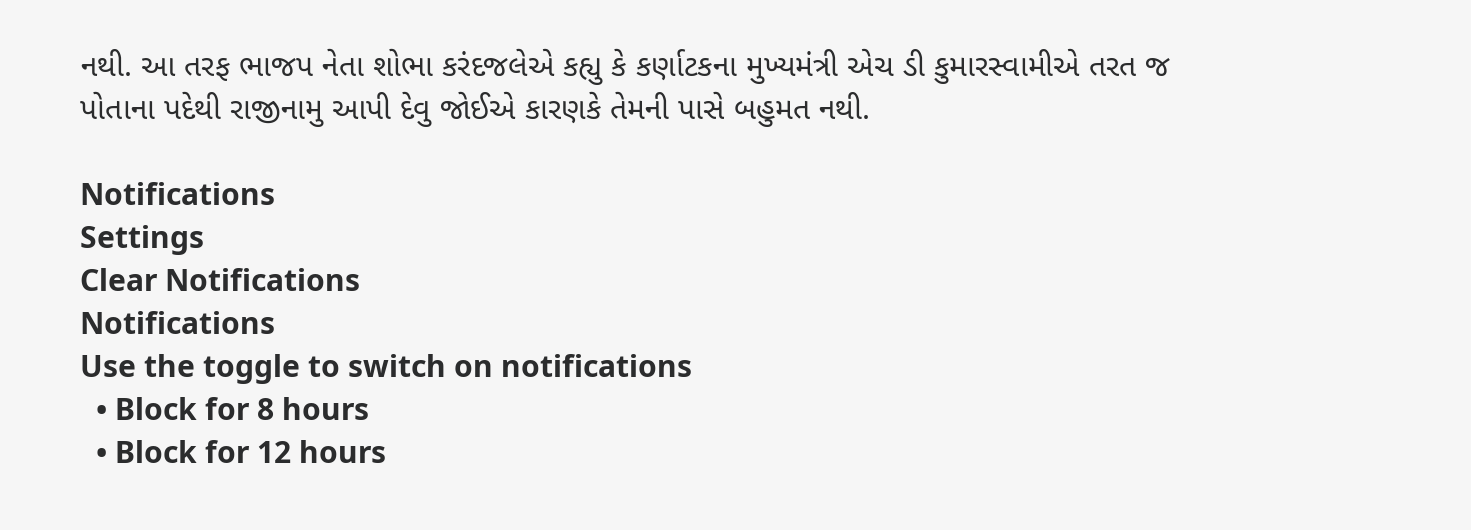નથી. આ તરફ ભાજપ નેતા શોભા કરંદજલેએ કહ્યુ કે કર્ણાટકના મુખ્યમંત્રી એચ ડી કુમારસ્વામીએ તરત જ પોતાના પદેથી રાજીનામુ આપી દેવુ જોઈએ કારણકે તેમની પાસે બહુમત નથી.

Notifications
Settings
Clear Notifications
Notifications
Use the toggle to switch on notifications
  • Block for 8 hours
  • Block for 12 hours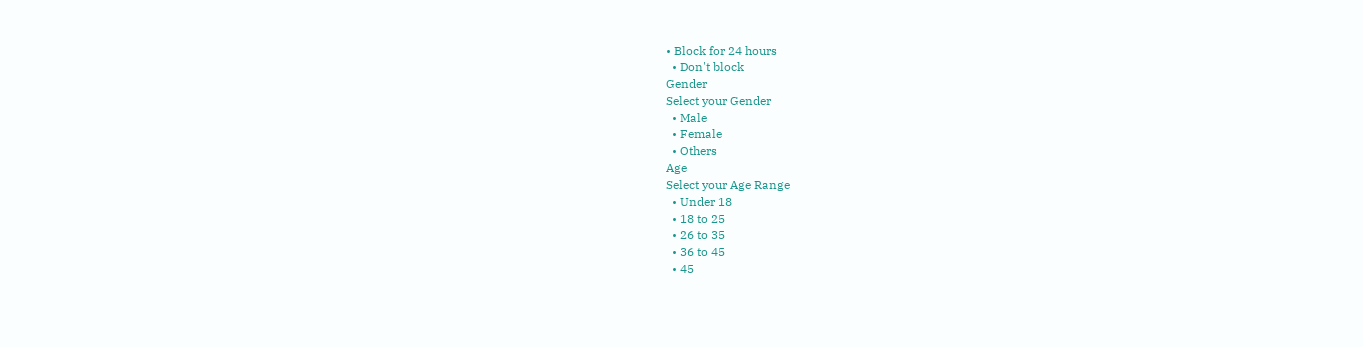• Block for 24 hours
  • Don't block
Gender
Select your Gender
  • Male
  • Female
  • Others
Age
Select your Age Range
  • Under 18
  • 18 to 25
  • 26 to 35
  • 36 to 45
  • 45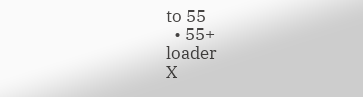to 55
  • 55+
loader
X